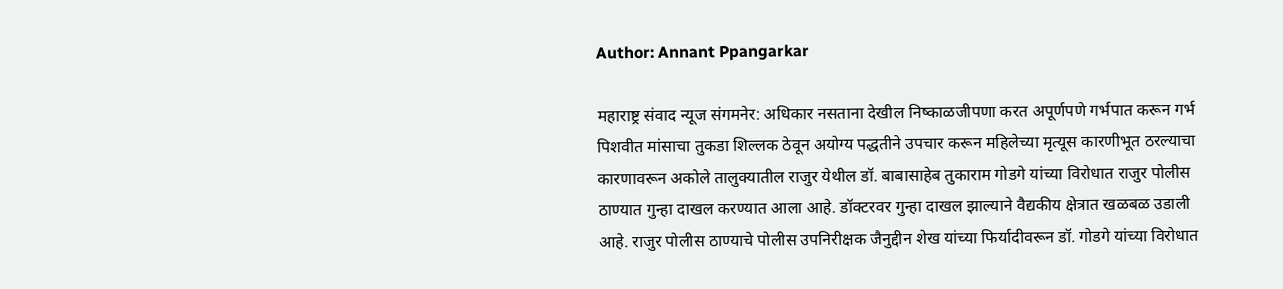Author: Annant Ppangarkar

महाराष्ट्र संवाद न्यूज संगमनेर: अधिकार नसताना देखील निष्काळजीपणा करत अपूर्णपणे गर्भपात करून गर्भ पिशवीत मांसाचा तुकडा शिल्लक ठेवून अयोग्य पद्धतीने उपचार करून महिलेच्या मृत्यूस कारणीभूत ठरल्याचा कारणावरून अकोले तालुक्यातील राजुर येथील डॉ. बाबासाहेब तुकाराम गोडगे यांच्या विरोधात राजुर पोलीस ठाण्यात गुन्हा दाखल करण्यात आला आहे. डॉक्टरवर गुन्हा दाखल झाल्याने वैद्यकीय क्षेत्रात खळबळ उडाली आहे. राजुर पोलीस ठाण्याचे पोलीस उपनिरीक्षक जैनुद्दीन शेख यांच्या फिर्यादीवरून डॉ. गोडगे यांच्या विरोधात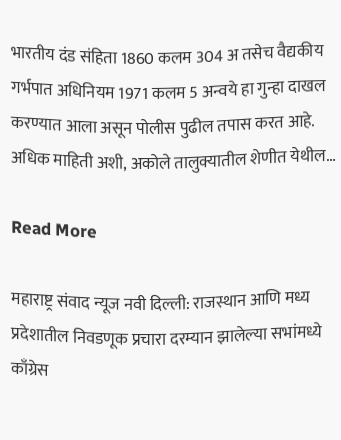भारतीय दंड संहिता 1860 कलम 304 अ तसेच वैद्यकीय गर्भपात अधिनियम 1971 कलम 5 अन्वये हा गुन्हा दाखल करण्यात आला असून पोलीस पुढील तपास करत आहे. अधिक माहिती अशी, अकोले तालुक्यातील शेणीत येथील…

Read More

महाराष्ट्र संवाद न्यूज नवी दिल्ली: राजस्थान आणि मध्य प्रदेशातील निवडणूक प्रचारा दरम्यान झालेल्या सभांमध्ये काँग्रेस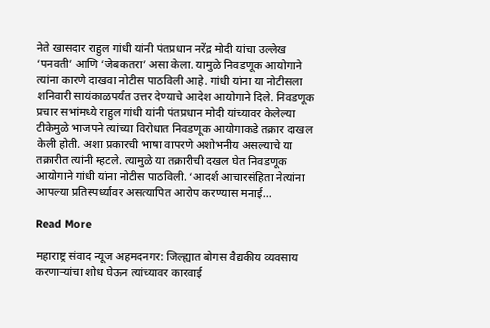नेते खासदार राहुल गांधी यांनी पंतप्रधान नरेंद्र मोदी यांचा उल्लेख ‘पनवती’ आणि ‘जेबकतरा’ असा केला. यामुळे निवडणूक आयोगाने त्यांना कारणे दाखवा नोटीस पाठविली आहे. गांधी यांना या नोटीसला शनिवारी सायंकाळपर्यंत उत्तर देण्याचे आदेश आयोगाने दिले. निवडणूक प्रचार सभांमध्ये राहुल गांधी यांनी पंतप्रधान मोदी यांच्यावर केलेल्या टीकेमुळे भाजपने त्यांच्या विरोधात निवडणूक आयोगाकडे तक्रार दाखल केली होती. अशा प्रकारची भाषा वापरणे अशोभनीय असल्याचे या तक्रारीत त्यांनी म्हटले. त्यामुळे या तक्रारीची दखल घेत निवडणूक आयोगाने गांधी यांना नोटीस पाठविली. ‘आदर्श आचारसंहिता नेत्यांना आपल्या प्रतिस्पर्ध्यावर असत्यापित आरोप करण्यास मनाई…

Read More

महाराष्ट्र संवाद न्यूज अहमदनगर: जिल्ह्यात बोगस वैद्यकीय व्यवसाय करणाऱ्यांचा शोध घेऊन त्यांच्यावर कारवाई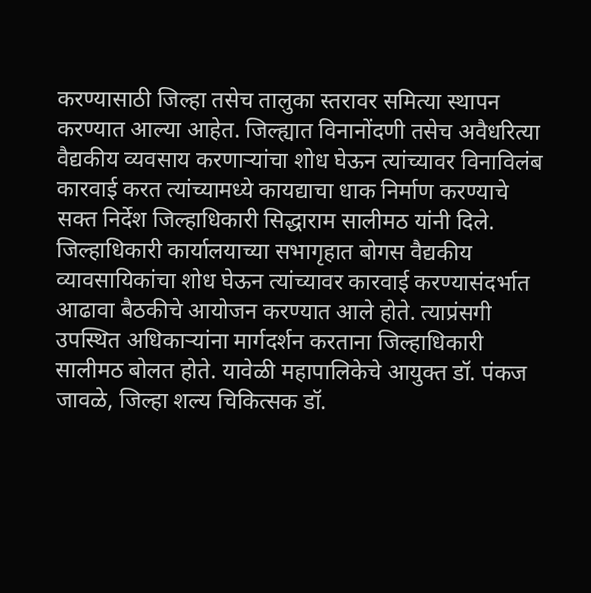करण्यासाठी जिल्हा तसेच तालुका स्तरावर समित्या स्थापन करण्यात आल्या आहेत. जिल्ह्यात विनानोंदणी तसेच अवैधरित्या वैद्यकीय व्यवसाय करणाऱ्यांचा शोध घेऊन त्यांच्यावर विनाविलंब कारवाई करत त्यांच्यामध्ये कायद्याचा धाक निर्माण करण्याचे सक्त निर्देश जिल्हाधिकारी सिद्धाराम सालीमठ यांनी दिले. जिल्हाधिकारी कार्यालयाच्या सभागृहात बोगस वैद्यकीय व्यावसायिकांचा शोध घेऊन त्यांच्यावर कारवाई करण्यासंदर्भात आढावा बैठकीचे आयोजन करण्यात आले होते. त्याप्रंसगी उपस्थित अधिकाऱ्यांना मार्गदर्शन करताना जिल्हाधिकारी सालीमठ बोलत होते. यावेळी महापालिकेचे आयुक्त डॉ. पंकज जावळे, जिल्हा शल्य चिकित्सक डॉ.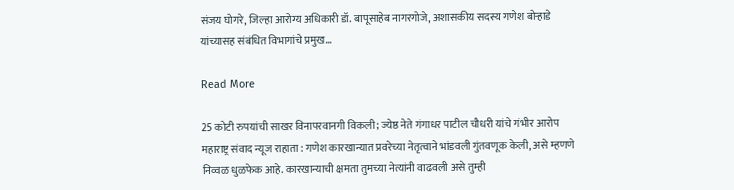संजय घोगरे, जिल्हा आरोग्य अधिकारी डॉ. बापूसाहेब नागरगोजे, अशासकीय सदस्य गणेश बोऱ्हाडे यांच्यासह संबंधित विभागांचे प्रमुख…

Read More

25 कोटी रुपयांची साखर विनापरवानगी विकली; ज्येष्ठ नेते गंगाधर पाटील चौधरी यांचे गंभीर आरोप महाराष्ट्र संवाद न्यूज राहाता : गणेश कारखान्यात प्रवरेच्या नेतृत्वाने भांडवली गुंतवणूक केली, असे म्हणणे निव्वळ धुळफेक आहे. कारखान्याची क्षमता तुमच्या नेत्यांनी वाढवली असे तुम्ही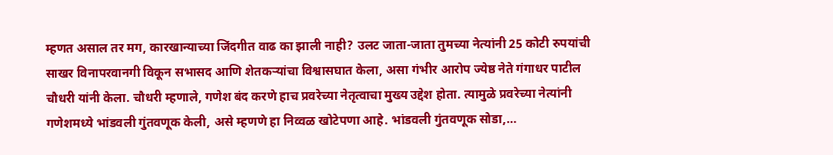म्हणत असाल तर मग, कारखान्याच्या जिंदगीत वाढ का झाली नाही? उलट जाता-जाता तुमच्या नेत्यांनी 25 कोटी रुपयांची साखर विनापरवानगी विकून सभासद आणि शेतकऱ्यांचा विश्वासघात केला, असा गंभीर आरोप ज्येष्ठ नेते गंगाधर पाटील चौधरी यांनी केला. चौधरी म्हणाले, गणेश बंद करणे हाच प्रवरेच्या नेतृत्वाचा मुख्य उद्देश होता. त्यामुळे प्रवरेच्या नेत्यांनी गणेशमध्ये भांडवली गुंतवणूक केली, असे म्हणणे हा निव्वळ खोटेपणा आहे. भांडवली गुंतवणूक सोडा,…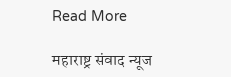Read More

महाराष्ट्र संवाद न्यूज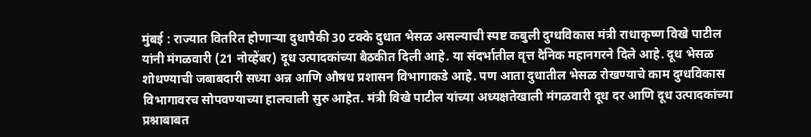मुंबई : राज्यात वितरित होणाऱ्या दुधापैकी 30 टक्के दुधात भेसळ असल्याची स्पष्ट कबुली दुग्धविकास मंत्री राधाकृष्ण विखे पाटील यांनी मंगळवारी (21 नोव्हेंबर) दूध उत्पादकांच्या बैठकीत दिली आहे. या संदर्भातील वृत्त दैनिक महानगरने दिले आहे. दूध भेसळ शोधण्याची जबाबदारी सध्या अन्न आणि औषध प्रशासन विभागाकडे आहे. पण आता दुधातील भेसळ रोखण्याचे काम दुग्धविकास विभागावरच सोपवण्याच्या हालचाली सुरु आहेत. मंत्री विखे पाटील यांच्या अध्यक्षतेखाली मंगळवारी दूध दर आणि दूध उत्पादकांच्या प्रश्नाबाबत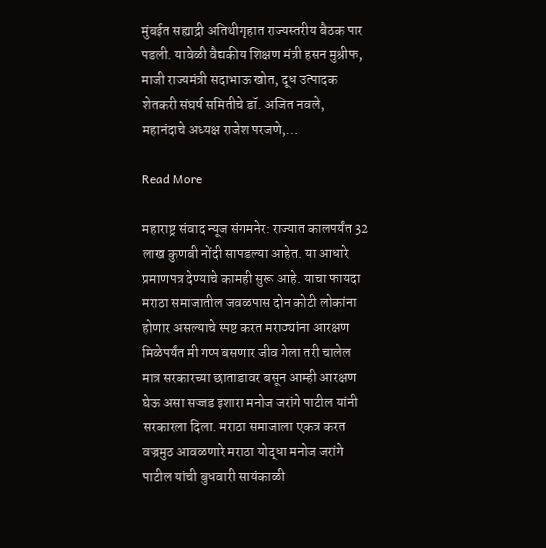मुंबईत सह्याद्री अतिथीगृहात राज्यस्तरीय बैठक पार पडली. यावेळी वैद्यकीय शिक्षण मंत्री हसन मुश्रीफ, माजी राज्यमंत्री सदाभाऊ खोत, दूध उत्पादक शेतकरी संघर्ष समितीचे डॉ. अजित नवले, महानंदाचे अध्यक्ष राजेश परजणे,…

Read More

महाराष्ट्र संवाद न्यूज संगमनेर: राज्यात कालपर्यंत 32 लाख कुणबी नोंदी सापडल्या आहेत. या आधारे प्रमाणपत्र देण्याचे कामही सुरू आहे. याचा फायदा मराठा समाजातील जवळपास दोन कोटी लोकांना होणार असल्याचे स्पष्ट करत मराठ्यांना आरक्षण मिळेपर्यंत मी गप्प बसणार जीव गेला तरी चालेल मात्र सरकारच्या छाताडावर बसून आम्ही आरक्षण घेऊ असा सज्जड इशारा मनोज जरांगे पाटील यांनी सरकारला दिला. मराठा समाजाला एकत्र करत वज्रमुठ आवळणारे मराठा योद्धा मनोज जरांगे पाटील यांची बुधवारी सायंकाळी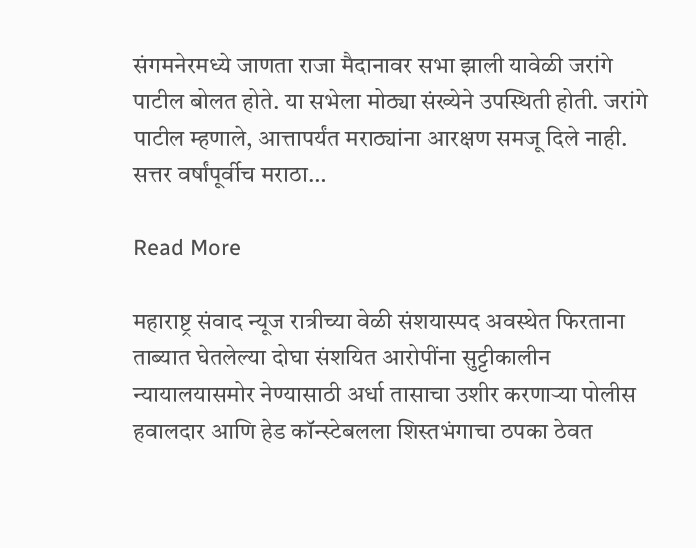संगमनेरमध्ये जाणता राजा मैदानावर सभा झाली यावेळी जरांगे पाटील बोलत होते. या सभेला मोठ्या संख्येने उपस्थिती होती. जरांगे पाटील म्हणाले, आत्तापर्यंत मराठ्यांना आरक्षण समजू दिले नाही. सत्तर वर्षांपूर्वीच मराठा…

Read More

महाराष्ट्र संवाद न्यूज रात्रीच्या वेळी संशयास्पद अवस्थेत फिरताना ताब्यात घेतलेल्या दोघा संशयित आरोपींना सुट्टीकालीन न्यायालयासमोर नेण्यासाठी अर्धा तासाचा उशीर करणाऱ्या पोलीस हवालदार आणि हेड कॉन्स्टेबलला शिस्तभंगाचा ठपका ठेवत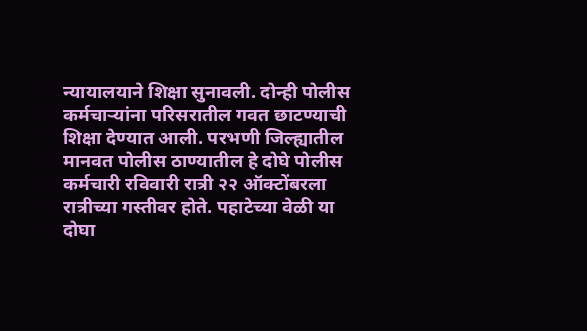न्यायालयाने शिक्षा सुनावली. दोन्ही पोलीस कर्मचाऱ्यांना परिसरातील गवत छाटण्याची शिक्षा देण्यात आली. परभणी जिल्ह्यातील मानवत पोलीस ठाण्यातील हे दोघे पोलीस कर्मचारी रविवारी रात्री २२ ऑक्टोंबरला रात्रीच्या गस्तीवर होते. पहाटेच्या वेळी या दोघा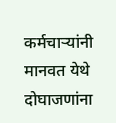कर्मचाऱ्यांनी मानवत येथे दोघाजणांना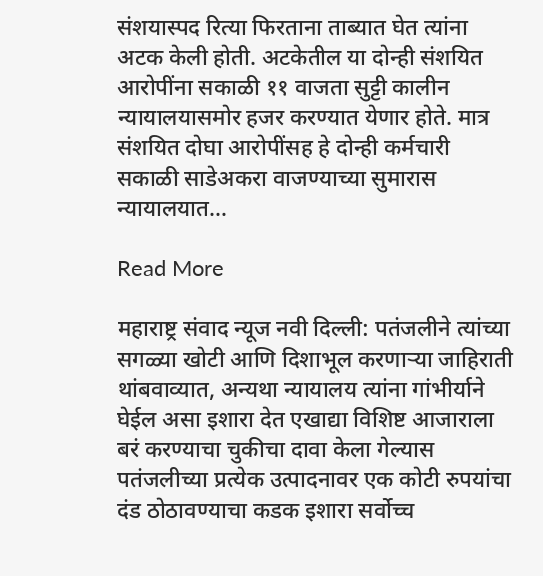संशयास्पद रित्या फिरताना ताब्यात घेत त्यांना अटक केली होती. अटकेतील या दोन्ही संशयित आरोपींना सकाळी ११ वाजता सुट्टी कालीन न्यायालयासमोर हजर करण्यात येणार होते. मात्र संशयित दोघा आरोपींसह हे दोन्ही कर्मचारी सकाळी साडेअकरा वाजण्याच्या सुमारास न्यायालयात…

Read More

महाराष्ट्र संवाद न्यूज नवी दिल्ली: पतंजलीने त्यांच्या सगळ्या खोटी आणि दिशाभूल करणाऱ्या जाहिराती थांबवाव्यात, अन्यथा न्यायालय त्यांना गांभीर्याने घेईल असा इशारा देत एखाद्या विशिष्ट आजाराला बरं करण्याचा चुकीचा दावा केला गेल्यास पतंजलीच्या प्रत्येक उत्पादनावर एक कोटी रुपयांचा दंड ठोठावण्याचा कडक इशारा सर्वोच्च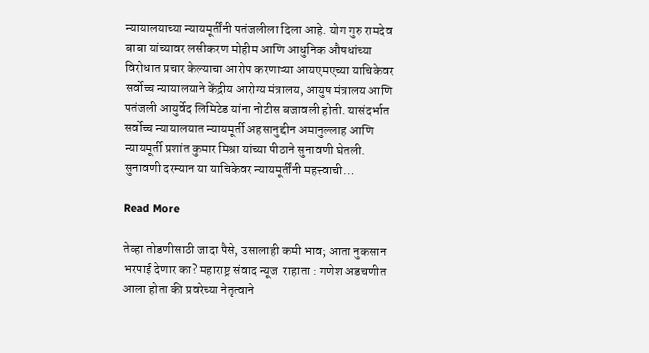न्यायालयाच्या न्यायमूर्तींनी पतंजलीला दिला आहे. योग गुरु रामदेव बाबा यांच्यावर लसीकरण मोहीम आणि आधुनिक औषधांच्या विरोधात प्रचार केल्याचा आरोप करणाऱ्या आयएमएच्या याचिकेवर सर्वोच्च न्यायालयाने केंद्रीय आरोग्य मंत्रालय, आयुष मंत्रालय आणि पतंजली आयुर्वेद लिमिटेड यांना नोटीस बजावली होती. यासंदर्भात सर्वोच्च न्यायालयात न्यायमूर्ती अहसानुद्दीन अमानुल्लाह आणि न्यायमूर्ती प्रशांत कुमार मिश्रा यांच्या पीठाने सुनावणी घेतली. सुनावणी दरम्यान या याचिकेवर न्यायमूर्तींनी महत्त्वाची…

Read More

तेव्हा तोडणीसाठी जादा पैसे, उसालाही कमी भाव; आता नुकसान भरपाई देणार का? महाराष्ट्र संवाद न्यूज  राहाता : गणेश अडचणीत आला होता की प्रवरेच्या नेतृत्वाने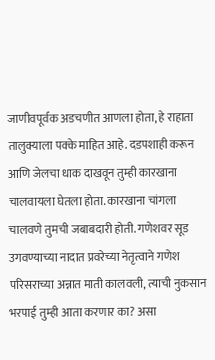जाणीवपूर्वक अडचणीत आणला होता, हे राहाता तालुक्याला पक्के माहित आहे. दडपशाही करून आणि जेलचा धाक दाखवून तुम्ही कारखाना चालवायला घेतला होता. कारखाना चांगला चालवणे तुमची जबाबदारी होती. गणेशवर सूड उगवण्याच्या नादात प्रवरेच्या नेतृत्वाने गणेश परिसराच्या अन्नात माती कालवली, त्याची नुकसान भरपाई तुम्ही आता करणार का? असा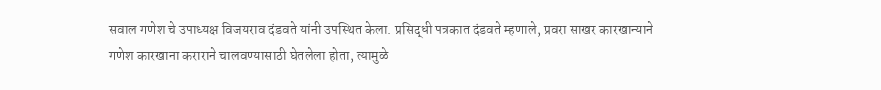सवाल गणेश चे उपाध्यक्ष विजयराव दंडवते यांनी उपस्थित केला. प्रसिद्धी पत्रकात दंडवते म्हणाले, प्रवरा साखर कारखान्याने गणेश कारखाना कराराने चालवण्यासाठी घेतलेला होता, त्यामुळे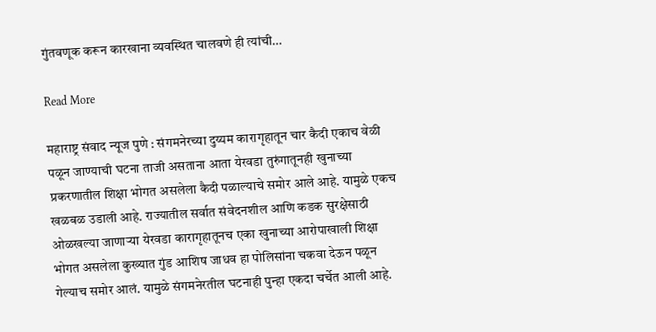गुंतवणूक करून कारखाना व्यवस्थित चालवणे ही त्यांची…

Read More

महाराष्ट्र संवाद न्यूज पुणे : संगमनेरच्या दुय्यम कारागृहातून चार कैदी एकाच वेळी पळून जाण्याची घटना ताजी असताना आता येरवडा तुरुंगातूनही खुनाच्या प्रकरणातील शिक्षा भोगत असलेला कैदी पळाल्याचे समोर आले आहे. यामुळे एकच खळबळ उडाली आहे. राज्यातील सर्वात संवेदनशील आणि कडक सुरक्षेसाठी ओळखल्या जाणाऱ्या येरवडा कारागृहातूनच एका खुनाच्या आरोपाखाली शिक्षा भोगत असलेला कुख्यात गुंड आशिष जाधव हा पोलिसांना चकवा देऊन पळून गेल्याच समोर आलं. यामुळे संगमनेरतील घटनाही पुन्हा एकदा चर्चेत आली आहे.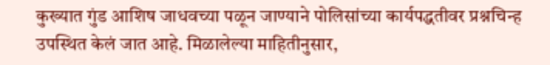कुख्यात गुंड आशिष जाधवच्या पळून जाण्याने पोलिसांच्या कार्यपद्धतीवर प्रश्नचिन्ह उपस्थित केलं जात आहे. मिळालेल्या माहितीनुसार,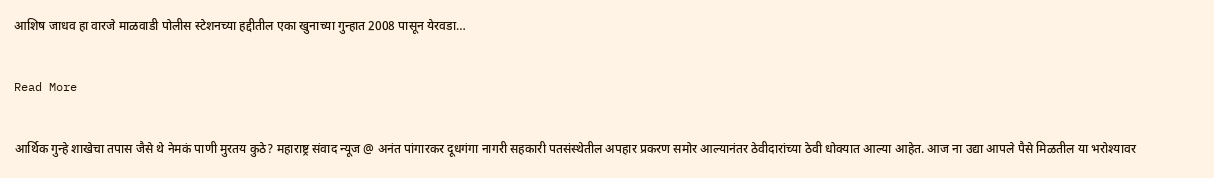आशिष जाधव हा वारजे माळवाडी पोलीस स्टेशनच्या हद्दीतील एका खुनाच्या गुन्हात 2008 पासून येरवडा…

Read More

आर्थिक गुन्हे शाखेचा तपास जैसे थे नेमकं पाणी मुरतय कुठे? महाराष्ट्र संवाद न्यूज @ अनंत पांगारकर दूधगंगा नागरी सहकारी पतसंस्थेतील अपहार प्रकरण समोर आल्यानंतर ठेवीदारांच्या ठेवी धोक्यात आल्या आहेत. आज ना उद्या आपले पैसे मिळतील या भरोश्यावर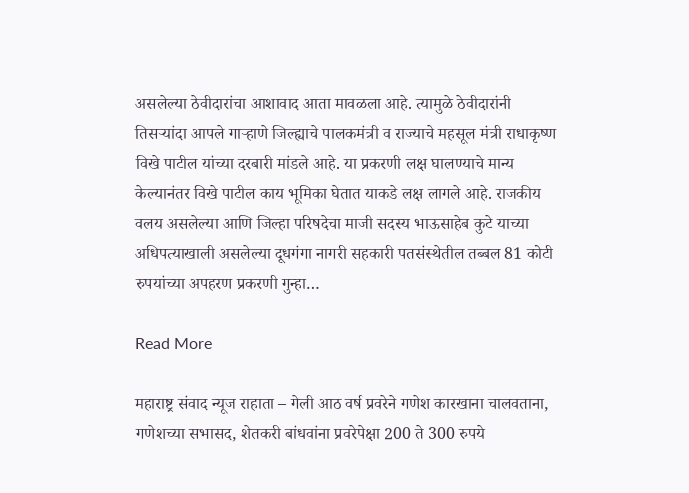असलेल्या ठेवीदारांचा आशावाद आता मावळला आहे. त्यामुळे ठेवीदारांनी तिसऱ्यांदा आपले गाऱ्हाणे जिल्ह्याचे पालकमंत्री व राज्याचे महसूल मंत्री राधाकृष्ण विखे पाटील यांच्या दरबारी मांडले आहे. या प्रकरणी लक्ष घालण्याचे मान्य केल्यानंतर विखे पाटील काय भूमिका घेतात याकडे लक्ष लागले आहे. राजकीय वलय असलेल्या आणि जिल्हा परिषदेचा माजी सदस्य भाऊसाहेब कुटे याच्या अधिपत्याखाली असलेल्या दूधगंगा नागरी सहकारी पतसंस्थेतील तब्बल 81 कोटी रुपयांच्या अपहरण प्रकरणी गुन्हा…

Read More

महाराष्ट्र संवाद न्यूज राहाता – गेली आठ वर्ष प्रवरेने गणेश कारखाना चालवताना, गणेशच्या सभासद, शेतकरी बांधवांना प्रवरेपेक्षा 200 ते 300 रुपये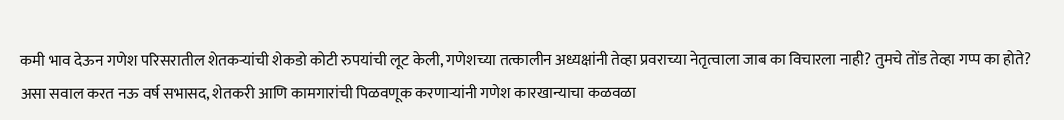कमी भाव देऊन गणेश परिसरातील शेतकऱ्यांची शेकडो कोटी रुपयांची लूट केली, गणेशच्या तत्कालीन अध्यक्षांनी तेव्हा प्रवराच्या नेतृत्वाला जाब का विचारला नाही? तुमचे तोंड तेव्हा गप्प का होते? असा सवाल करत नऊ वर्ष सभासद, शेतकरी आणि कामगारांची पिळवणूक करणाऱ्यांनी गणेश कारखान्याचा कळवळा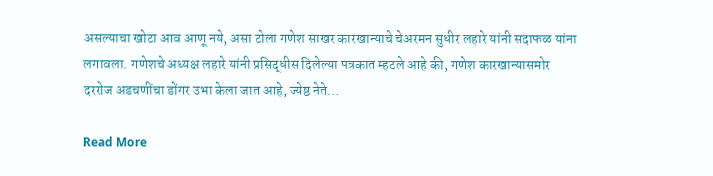असल्याचा खोटा आव आणू नये, असा टोला गणेश साखर कारखान्याचे चेअरमन सुधीर लहारे यांनी सदाफळ यांना लगावला. गणेशचे अध्यक्ष लहारे यांनी प्रसिद्धीस दिलेल्या पत्रकात म्हटले आहे की, गणेश कारखान्यासमोर दररोज अडचणींचा डोंगर उभा केला जात आहे, ज्येष्ठ नेते…

Read More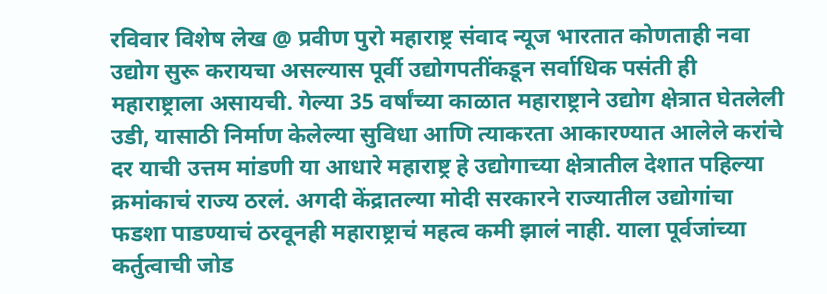रविवार विशेष लेख @ प्रवीण पुरो महाराष्ट्र संवाद न्यूज भारतात कोणताही नवा उद्योग सुरू करायचा असल्यास पूर्वी उद्योगपतींकडून सर्वाधिक पसंती ही महाराष्ट्राला असायची. गेल्या 35 वर्षांच्या काळात महाराष्ट्राने उद्योग क्षेत्रात घेतलेली उडी, यासाठी निर्माण केलेल्या सुविधा आणि त्याकरता आकारण्यात आलेले करांचे दर याची उत्तम मांडणी या आधारे महाराष्ट्र हे उद्योगाच्या क्षेत्रातील देशात पहिल्या क्रमांकाचं राज्य ठरलं. अगदी केंद्रातल्या मोदी सरकारने राज्यातील उद्योगांचा फडशा पाडण्याचं ठरवूनही महाराष्ट्राचं महत्व कमी झालं नाही. याला पूर्वजांच्या कर्तुत्वाची जोड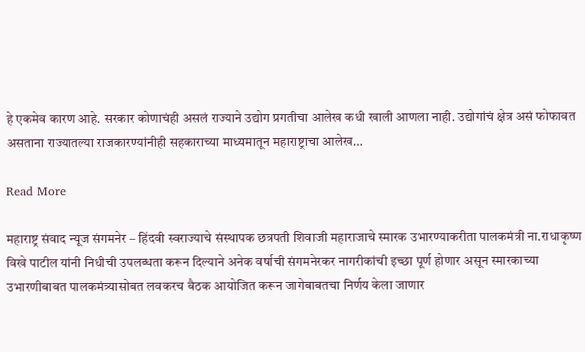हे एकमेव कारण आहे. सरकार कोणाचंही असलं राज्याने उद्योग प्रगतीचा आलेख कधी खाली आणला नाही. उद्योगांचं क्षेत्र असं फोफावत असताना राज्यातल्या राजकारण्यांनीही सहकाराच्या माध्यमातून महाराष्ट्राचा आलेख…

Read More

महाराष्ट्र संवाद न्यूज संगमनेर – हिंदवी स्वराज्याचे संस्थापक छत्रपती शिवाजी महाराजाचे स्मारक उभारण्याकरीता पालकमंत्री ना.राधाकृष्ण विखे पाटील यांनी निधीची उपलब्धता करून दिल्याने अनेक वर्षाची संगमनेरकर नागरीकांची इच्छा पूर्ण होणार असून स्मारकाच्या उभारणीबाबत पालकमंत्र्यासोबत लवकरच बैठक आयोजित करून जागेबाबतचा निर्णय केला जाणार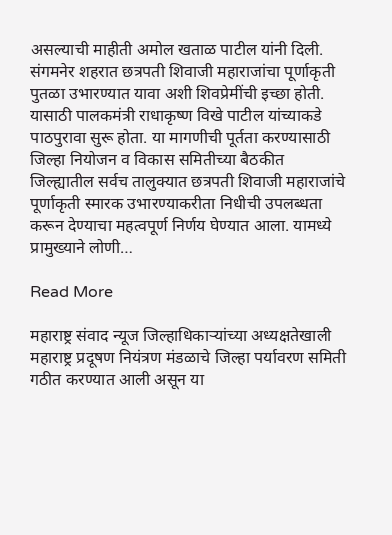असल्याची माहीती अमोल खताळ पाटील यांनी दिली. संगमनेर शहरात छत्रपती शिवाजी महाराजांचा पूर्णाकृती पुतळा उभारण्यात यावा अशी शिवप्रेमींची इच्छा होती. यासाठी पालकमंत्री राधाकृष्ण विखे पाटील यांच्याकडे पाठपुरावा सुरू होता. या मागणीची पूर्तता करण्यासाठी जिल्हा नियोजन व विकास समितीच्या बैठकीत जिल्ह्यातील सर्वच तालुक्यात छत्रपती शिवाजी महाराजांचे पूर्णाकृती स्मारक उभारण्याकरीता निधीची उपलब्धता करून देण्याचा महत्वपूर्ण निर्णय घेण्यात आला. यामध्ये प्रामुख्याने लोणी…

Read More

महाराष्ट्र संवाद न्यूज जिल्हाधिकाऱ्यांच्या अध्यक्षतेखाली महाराष्ट्र प्रदूषण नियंत्रण मंडळाचे जिल्हा पर्यावरण समिती गठीत करण्यात आली असून या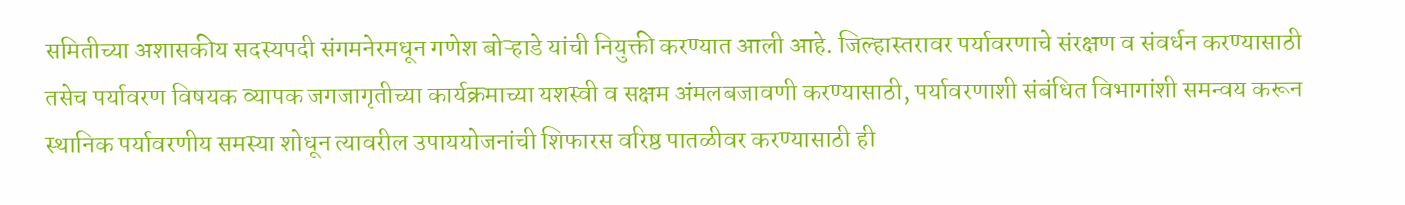समितीच्या अशासकीय सदस्यपदी संगमनेरमधून गणेश बोऱ्हाडे यांची नियुक्ती करण्यात आली आहे. जिल्हास्तरावर पर्यावरणाचे संरक्षण व संवर्धन करण्यासाठी तसेच पर्यावरण विषयक व्यापक जगजागृतीच्या कार्यक्रमाच्या यशस्वी व सक्षम अंमलबजावणी करण्यासाठी, पर्यावरणाशी संबंधित विभागांशी समन्वय करून स्थानिक पर्यावरणीय समस्या शोधून त्यावरील उपाययोजनांची शिफारस वरिष्ठ पातळीवर करण्यासाठी ही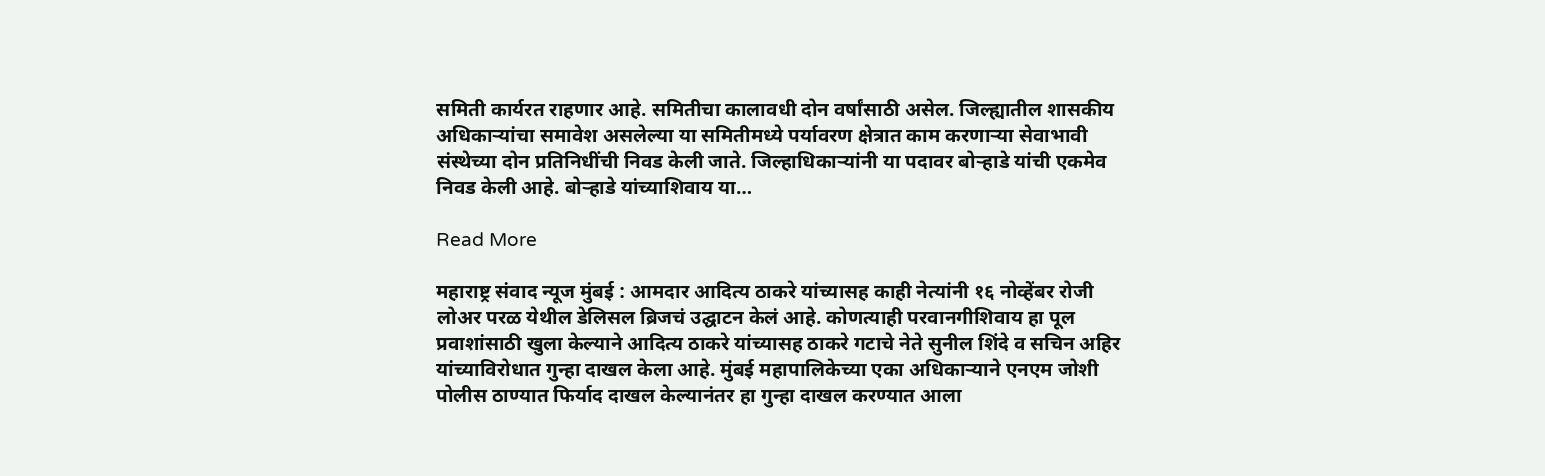समिती कार्यरत राहणार आहे. समितीचा कालावधी दोन वर्षांसाठी असेल. जिल्ह्यातील शासकीय अधिकाऱ्यांचा समावेश असलेल्या या समितीमध्ये पर्यावरण क्षेत्रात काम करणाऱ्या सेवाभावी संस्थेच्या दोन प्रतिनिधींची निवड केली जाते. जिल्हाधिकाऱ्यांनी या पदावर बोऱ्हाडे यांची एकमेव निवड केली आहे. बोऱ्हाडे यांच्याशिवाय या…

Read More

महाराष्ट्र संवाद न्यूज मुंबई : आमदार आदित्य ठाकरे यांच्यासह काही नेत्यांनी १६ नोव्हेंबर रोजी लोअर परळ येथील डेलिसल ब्रिजचं उद्घाटन केलं आहे. कोणत्याही परवानगीशिवाय हा पूल प्रवाशांसाठी खुला केल्याने आदित्य ठाकरे यांच्यासह ठाकरे गटाचे नेते सुनील शिंदे व सचिन अहिर यांच्याविरोधात गुन्हा दाखल केला आहे. मुंबई महापालिकेच्या एका अधिकाऱ्याने एनएम जोशी पोलीस ठाण्यात फिर्याद दाखल केल्यानंतर हा गुन्हा दाखल करण्यात आला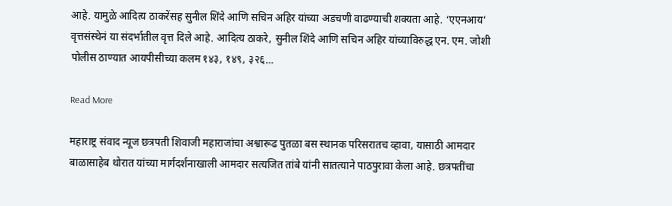आहे. यामुळे आदित्य ठाकरेंसह सुनील शिंदे आणि सचिन अहिर यांच्या अडचणी वाढण्याची शक्यता आहे. ‘एएनआय’ वृत्तसंस्थेनं या संदर्भातील वृत्त दिले आहे. आदित्य ठाकरे, सुनील शिंदे आणि सचिन अहिर यांच्याविरुद्ध एन. एम. जोशी पोलीस ठाण्यात आयपीसीच्या कलम १४३, १४९, ३२६…

Read More

महाराष्ट्र संवाद न्यूज छत्रपती शिवाजी महाराजांचा अश्वारूढ पुतळा बस स्थानक परिसरातच व्हावा, यासाठी आमदार बाळासाहेब थोरात यांच्या मार्गदर्शनाखाली आमदार सत्यजित तांबे यांनी सातत्याने पाठपुरावा केला आहे. छत्रपतींचा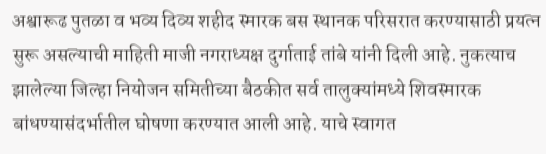अश्वारूढ पुतळा व भव्य दिव्य शहीद स्मारक बस स्थानक परिसरात करण्यासाठी प्रयत्न सुरू असल्याची माहिती माजी नगराध्यक्ष दुर्गाताई तांबे यांनी दिली आहे. नुकत्याच झालेल्या जिल्हा नियोजन समितीच्या बैठकीत सर्व तालुक्यांमध्ये शिवस्मारक बांधण्यासंदर्भातील घोषणा करण्यात आली आहे. याचे स्वागत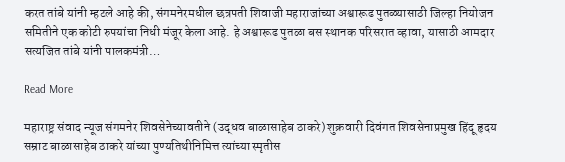करत तांबे यांनी म्हटले आहे की, संगमनेरमधील छत्रपती शिवाजी महाराजांच्या अश्वारूढ पुतळ्यासाठी जिल्हा नियोजन समितीने एक कोटी रुपयांचा निधी मंजूर केला आहे. हे अश्वारूढ पुतळा बस स्थानक परिसरात व्हावा, यासाठी आमदार सत्यजित तांबे यांनी पालकमंत्री…

Read More

महाराष्ट्र संवाद न्यूज संगमनेर शिवसेनेच्यावतीने (उद्धव बाळासाहेब ठाकरे) शुक्रवारी दिवंगत शिवसेनाप्रमुख हिंदू हृदय सम्राट बाळासाहेब ठाकरे यांच्या पुण्यतिथीनिमित्त त्यांच्या स्मृतीस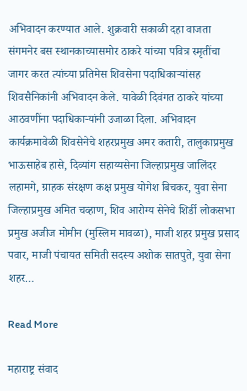अभिवादन करण्यात आले. शुक्रवारी सकाळी दहा वाजता संगमनेर बस स्थानकाच्यासमोर ठाकरे यांच्या पवित्र स्मृतींचा जागर करत त्यांच्या प्रतिमेस शिवसेना पदाधिकाऱ्यांसह शिवसैनिकांनी अभिवादन केले. यावेळी दिवंगत ठाकरे यांच्या आठवणींना पदाधिकाऱ्यांनी उजाळा दिला. अभिवादन कार्यक्रमावेळी शिवसेनेचे शहरप्रमुख अमर कतारी, तालुकाप्रमुख भाऊसाहेब हासे, दिव्यांग सहाय्यसेना जिल्हाप्रमुख जालिंदर लहामगे, ग्राहक संरक्षण कक्ष प्रमुख योगेश बिचकर, युवा सेना जिल्हाप्रमुख अमित चव्हाण, शिव आरोग्य सेनेचे शिर्डी लोकसभा प्रमुख अजीज मोमीन (मुस्लिम मावळा), माजी शहर प्रमुख प्रसाद पवार, माजी पंचायत समिती सदस्य अशोक सातपुते, युवा सेना शहर…

Read More

महाराष्ट्र संवाद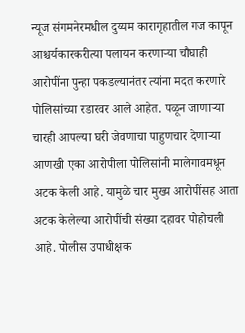न्यूज संगमनेरमधील दुय्यम कारागृहातील गज कापून आश्चर्यकारकरीत्या पलायन करणाऱ्या चौघाही आरोपींना पुन्हा पकडल्यानंतर त्यांना मदत करणारे पोलिसांच्या रडारवर आले आहेत. पळून जाणाऱ्या चारही आपल्या घरी जेवणाचा पाहुणचार देणाऱ्या आणखी एका आरोपीला पोलिसांनी मालेगावमधून अटक केली आहे. यामुळे चार मुख्य आरोपींसह आता अटक केलेल्या आरोपींची संख्या दहावर पोहोचली आहे. पोलीस उपाधीक्षक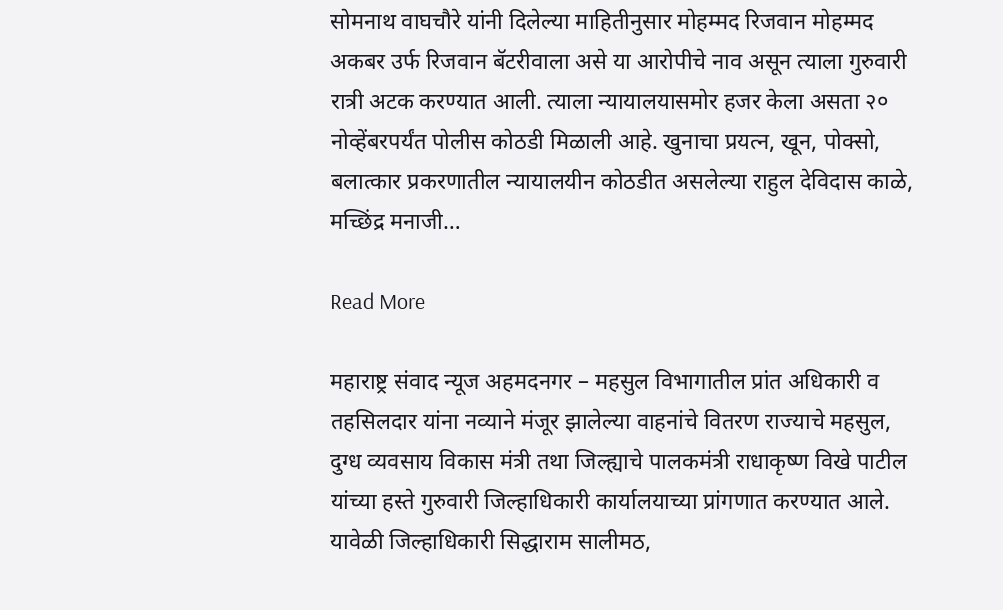सोमनाथ वाघचौरे यांनी दिलेल्या माहितीनुसार मोहम्मद रिजवान मोहम्मद अकबर उर्फ रिजवान बॅटरीवाला असे या आरोपीचे नाव असून त्याला गुरुवारी रात्री अटक करण्यात आली. त्याला न्यायालयासमोर हजर केला असता २० नोव्हेंबरपर्यंत पोलीस कोठडी मिळाली आहे. खुनाचा प्रयत्न, खून, पोक्सो, बलात्कार प्रकरणातील न्यायालयीन कोठडीत असलेल्या राहुल देविदास काळे, मच्छिंद्र मनाजी…

Read More

महाराष्ट्र संवाद न्यूज अहमदनगर – महसुल विभागातील प्रांत अधिकारी व तहसिलदार यांना नव्याने मंजूर झालेल्या वाहनांचे वितरण राज्याचे महसुल, दुग्ध व्यवसाय विकास मंत्री तथा जिल्ह्याचे पालकमंत्री राधाकृष्ण विखे पाटील यांच्या हस्ते गुरुवारी जिल्हाधिकारी कार्यालयाच्या प्रांगणात करण्यात आले. यावेळी जिल्हाधिकारी सिद्धाराम सालीमठ,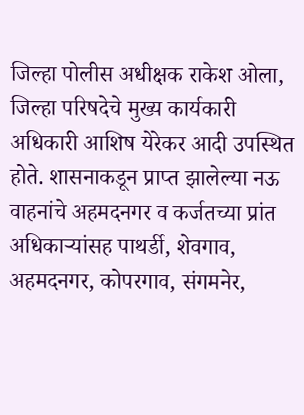जिल्हा पोलीस अधीक्षक राकेश ओला, जिल्हा परिषदेचे मुख्य कार्यकारी अधिकारी आशिष येरेकर आदी उपस्थित होते. शासनाकडून प्राप्त झालेल्या नऊ वाहनांचे अहमदनगर व कर्जतच्या प्रांत अधिकाऱ्यांसह पाथर्डी, शेवगाव, अहमदनगर, कोपरगाव, संगमनेर,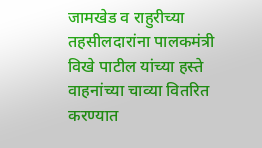जामखेड व राहुरीच्या तहसीलदारांना पालकमंत्री विखे पाटील यांच्या हस्ते वाहनांच्या चाव्या वितरित करण्यात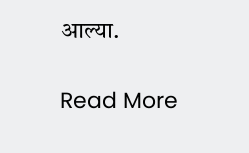आल्या.

Read More